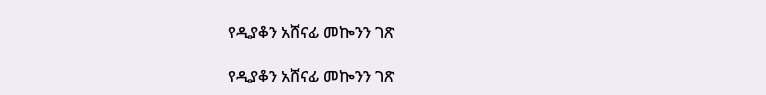የዲያቆን አሸናፊ መኰንን ገጽ

የዲያቆን አሸናፊ መኰንን ገጽ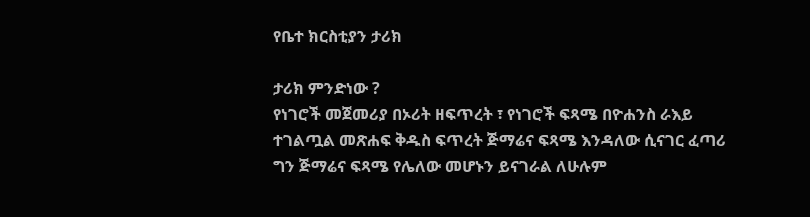የቤተ ክርስቲያን ታሪክ

ታሪክ ምንድነው ?
የነገሮች መጀመሪያ በኦሪት ዘፍጥረት ፣ የነገሮች ፍጻሜ በዮሐንስ ራእይ ተገልጧል መጽሐፍ ቅዱስ ፍጥረት ጅማሬና ፍጻሜ እንዳለው ሲናገር ፈጣሪ ግን ጅማሬና ፍጻሜ የሌለው መሆኑን ይናገራል ለሁሉም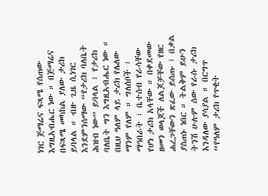ነገር ጅማሬና ፍጻሜ የሰጠው እግዚአብሔር ነው ። በጅማሬና በፍጻሜ መካከል ያለው ታሪክ ይባላል ። ብዙ ጊዜ ሲነገር እንደምንሰማው “የታሪክ ባለቤት ሕዝብ ነው” ይባላል ፣ የታሪክ ባለቤት ግን እግዚአብሔር ነው ። በዚህ ዓለም ላይ ታሪክ የሌለው ማንም የለም ። ግለሰቦች ፣ ማኅበራት ፣ ቤተሰብ የራሳቸው የሆነ ታሪክ አላቸው ። በቀደመው ዘመን ወላጆች ለልጆቻቸው የዘር ሐረጋቸውን ጽፈው ይሰጡ ፣ በቃል ያስጠኑ ነበር ። ትልቅም ይሁን ትንሽ ሁሉም ሰው የራሱ ታሪክ እንዳለው ያሳያል ። በርግጥ “የዓለም ታሪክ የጥቂት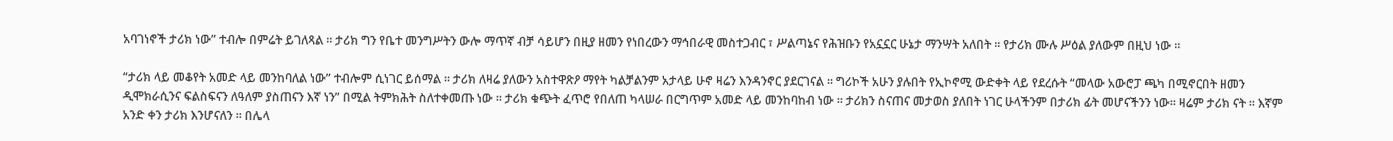አባገነኖች ታሪክ ነው” ተብሎ በምሬት ይገለጻል ። ታሪክ ግን የቤተ መንግሥትን ውሎ ማጥኛ ብቻ ሳይሆን በዚያ ዘመን የነበረውን ማኅበራዊ መስተጋብር ፣ ሥልጣኔና የሕዝቡን የአኗኗር ሁኔታ ማንሣት አለበት ። የታሪክ ሙሉ ሥዕል ያለውም በዚህ ነው ።

“ታሪክ ላይ መቆየት አመድ ላይ መንከባለል ነው” ተብሎም ሲነገር ይሰማል ። ታሪክ ለዛሬ ያለውን አስተዋጽዖ ማየት ካልቻልንም አታላይ ሁኖ ዛሬን እንዳንኖር ያደርገናል ። ግሪኮች አሁን ያሉበት የኢኮኖሚ ውድቀት ላይ የደረሱት “መላው አውሮፓ ጫካ በሚኖርበት ዘመን ዲሞክራሲንና ፍልስፍናን ለዓለም ያስጠናን እኛ ነን” በሚል ትምክሕት ስለተቀመጡ ነው ። ታሪክ ቁጭት ፈጥሮ የበለጠ ካላሠራ በርግጥም አመድ ላይ መንከባከብ ነው ። ታሪክን ስናጠና መታወስ ያለበት ነገር ሁላችንም በታሪክ ፊት መሆናችንን ነው። ዛሬም ታሪክ ናት ። እኛም አንድ ቀን ታሪክ እንሆናለን ። በሌላ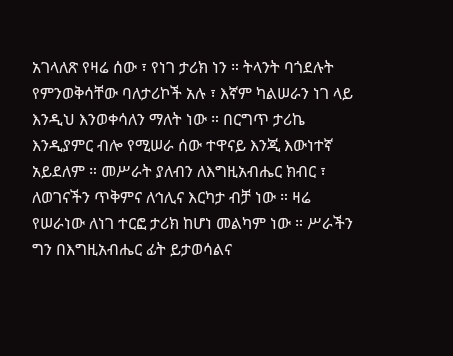አገላለጽ የዛሬ ሰው ፣ የነገ ታሪክ ነን ። ትላንት ባጎደሉት የምንወቅሳቸው ባለታሪኮች አሉ ፣ እኛም ካልሠራን ነገ ላይ እንዲህ እንወቀሳለን ማለት ነው ። በርግጥ ታሪኬ እንዲያምር ብሎ የሚሠራ ሰው ተዋናይ እንጂ እውነተኛ አይደለም ። መሥራት ያለብን ለእግዚአብሔር ክብር ፣ ለወገናችን ጥቅምና ለኅሊና እርካታ ብቻ ነው ። ዛሬ የሠራነው ለነገ ተርፎ ታሪክ ከሆነ መልካም ነው ። ሥራችን ግን በእግዚአብሔር ፊት ይታወሳልና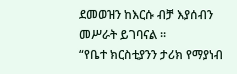ደመወዝን ከእርሱ ብቻ እያሰብን መሥራት ይገባናል ።
“የቤተ ክርስቲያንን ታሪክ የማያነብ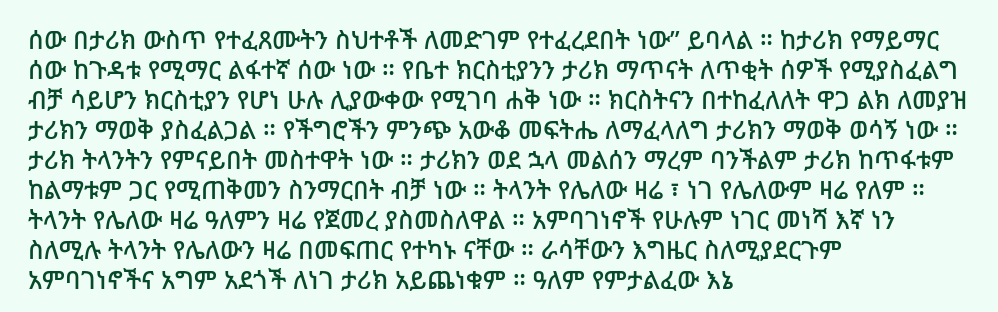ሰው በታሪክ ውስጥ የተፈጸሙትን ስህተቶች ለመድገም የተፈረደበት ነው” ይባላል ። ከታሪክ የማይማር ሰው ከጉዳቱ የሚማር ልፋተኛ ሰው ነው ። የቤተ ክርስቲያንን ታሪክ ማጥናት ለጥቂት ሰዎች የሚያስፈልግ ብቻ ሳይሆን ክርስቲያን የሆነ ሁሉ ሊያውቀው የሚገባ ሐቅ ነው ። ክርስትናን በተከፈለለት ዋጋ ልክ ለመያዝ ታሪክን ማወቅ ያስፈልጋል ። የችግሮችን ምንጭ አውቆ መፍትሔ ለማፈላለግ ታሪክን ማወቅ ወሳኝ ነው ። ታሪክ ትላንትን የምናይበት መስተዋት ነው ። ታሪክን ወደ ኋላ መልሰን ማረም ባንችልም ታሪክ ከጥፋቱም ከልማቱም ጋር የሚጠቅመን ስንማርበት ብቻ ነው ። ትላንት የሌለው ዛሬ ፣ ነገ የሌለውም ዛሬ የለም ። ትላንት የሌለው ዛሬ ዓለምን ዛሬ የጀመረ ያስመስለዋል ። አምባገነኖች የሁሉም ነገር መነሻ እኛ ነን ስለሚሉ ትላንት የሌለውን ዛሬ በመፍጠር የተካኑ ናቸው ። ራሳቸውን እግዜር ስለሚያደርጉም አምባገነኖችና አግም አደጎች ለነገ ታሪክ አይጨነቁም ። ዓለም የምታልፈው እኔ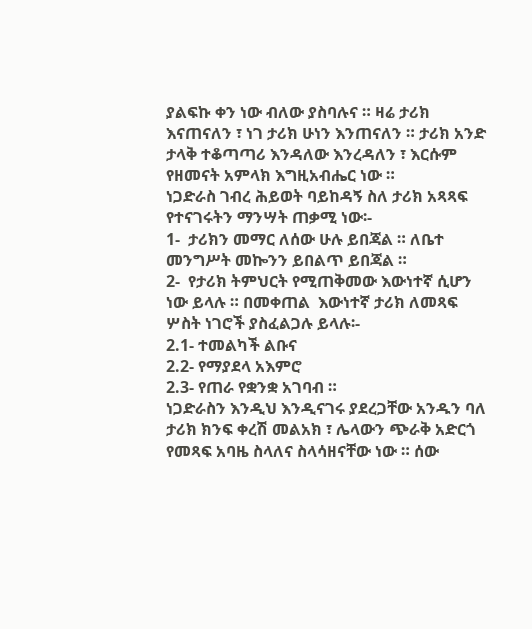ያልፍኩ ቀን ነው ብለው ያስባሉና ። ዛሬ ታሪክ እናጠናለን ፣ ነገ ታሪክ ሁነን እንጠናለን ። ታሪክ አንድ ታላቅ ተቆጣጣሪ እንዳለው እንረዳለን ፣ እርሱም የዘመናት አምላክ እግዚአብሔር ነው ።
ነጋድራስ ገብረ ሕይወት ባይከዳኝ ስለ ታሪክ አጻጻፍ የተናገሩትን ማንሣት ጠቃሚ ነው፡-
1-  ታሪክን መማር ለሰው ሁሉ ይበጃል ። ለቤተ መንግሥት መኰንን ይበልጥ ይበጃል ።
2-  የታሪክ ትምህርት የሚጠቅመው እውነተኛ ሲሆን ነው ይላሉ ። በመቀጠል  እውነተኛ ታሪክ ለመጻፍ ሦስት ነገሮች ያስፈልጋሉ ይላሉ፡-
2.1- ተመልካች ልቡና
2.2- የማያደላ አእምሮ
2.3- የጠራ የቋንቋ አገባብ ።
ነጋድራስን እንዲህ እንዲናገሩ ያደረጋቸው አንዱን ባለ ታሪክ ክንፍ ቀረሽ መልአክ ፣ ሌላውን ጭራቅ አድርጎ የመጻፍ አባዜ ስላለና ስላሳዘናቸው ነው ። ሰው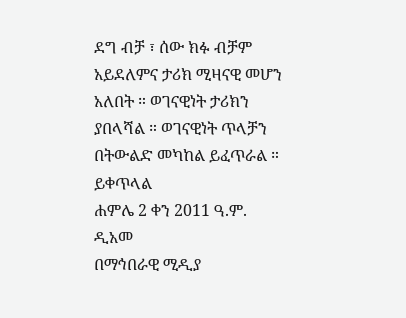ደግ ብቻ ፣ ሰው ክፉ ብቻም አይደለምና ታሪክ ሚዛናዊ መሆን አለበት ። ወገናዊነት ታሪክን ያበላሻል ። ወገናዊነት ጥላቻን በትውልድ መካከል ይፈጥራል ።
ይቀጥላል
ሐምሌ 2 ቀን 2011 ዓ.ም.
ዲአመ
በማኅበራዊ ሚዲያ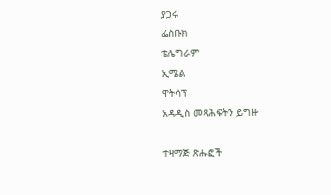ያጋሩ
ፌስቡክ
ቴሌግራም
ኢሜል
ዋትሳፕ
አዳዲስ መጻሕፍትን ይግዙ

ተዛማጅ ጽሑፎች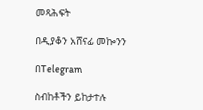መጻሕፍት

በዲያቆን አሸናፊ መኰንን

በTelegram

ስብከቶችን ይከታተሉ